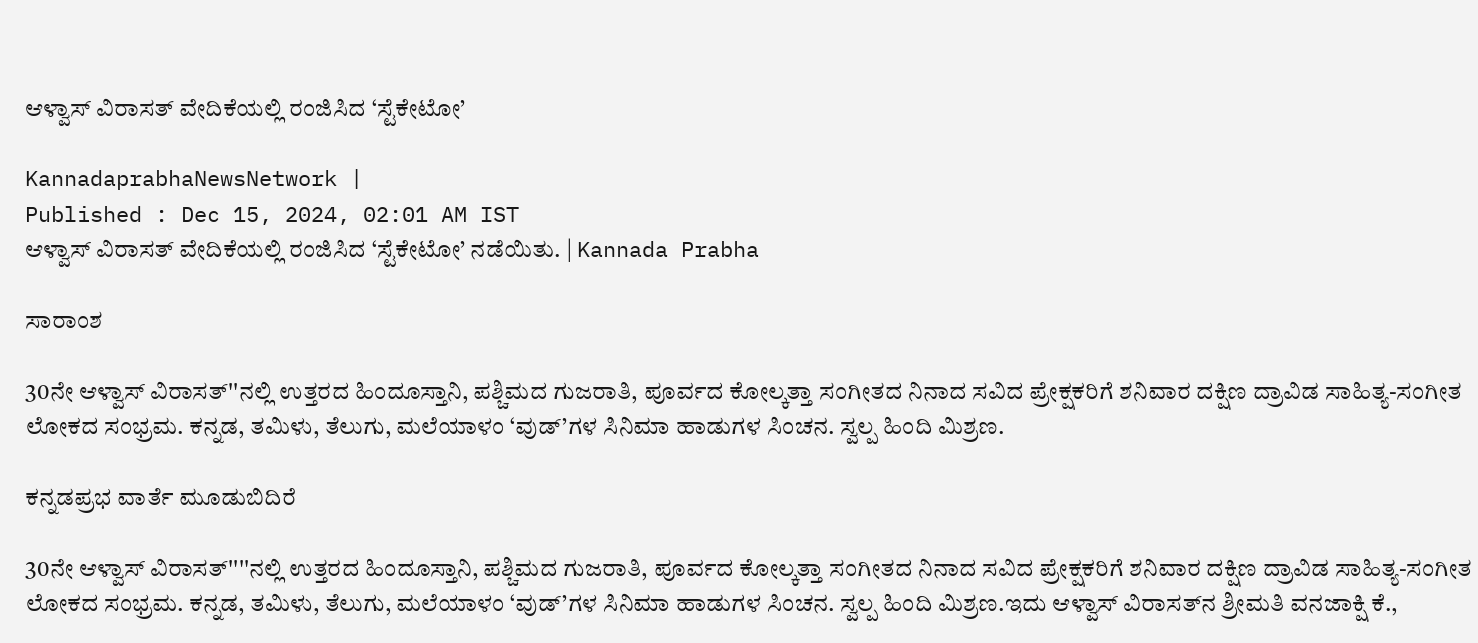ಆಳ್ವಾಸ್ ವಿರಾಸತ್ ವೇದಿಕೆಯಲ್ಲಿ ರಂಜಿಸಿದ ‘ಸ್ಟೆಕೇಟೋ’

KannadaprabhaNewsNetwork |
Published : Dec 15, 2024, 02:01 AM IST
ಆಳ್ವಾಸ್ ವಿರಾಸತ್ ವೇದಿಕೆಯಲ್ಲಿ ರಂಜಿಸಿದ ‘ಸ್ಟೆಕೇಟೋ’ ನಡೆಯಿತು. | Kannada Prabha

ಸಾರಾಂಶ

30ನೇ ಆಳ್ವಾಸ್ ವಿರಾಸತ್''ನಲ್ಲಿ ಉತ್ತರದ ಹಿಂದೂಸ್ತಾನಿ, ಪಶ್ಚಿಮದ ಗುಜರಾತಿ, ಪೂರ್ವದ ಕೋಲ್ಕತ್ತಾ ಸಂಗೀತದ ನಿನಾದ ಸವಿದ ಪ್ರೇಕ್ಷಕರಿಗೆ ಶನಿವಾರ ದಕ್ಷಿಣ ದ್ರಾವಿಡ ಸಾಹಿತ್ಯ-ಸಂಗೀತ ಲೋಕದ ಸಂಭ್ರಮ. ಕನ್ನಡ, ತಮಿಳು, ತೆಲುಗು, ಮಲೆಯಾಳಂ ‘ವುಡ್’ಗಳ ಸಿನಿಮಾ ಹಾಡುಗಳ ಸಿಂಚನ. ಸ್ವಲ್ಪ ಹಿಂದಿ ಮಿಶ್ರಣ.

ಕನ್ನಡಪ್ರಭ ವಾರ್ತೆ ಮೂಡುಬಿದಿರೆ

30ನೇ ಆಳ್ವಾಸ್ ವಿರಾಸತ್''''ನಲ್ಲಿ ಉತ್ತರದ ಹಿಂದೂಸ್ತಾನಿ, ಪಶ್ಚಿಮದ ಗುಜರಾತಿ, ಪೂರ್ವದ ಕೋಲ್ಕತ್ತಾ ಸಂಗೀತದ ನಿನಾದ ಸವಿದ ಪ್ರೇಕ್ಷಕರಿಗೆ ಶನಿವಾರ ದಕ್ಷಿಣ ದ್ರಾವಿಡ ಸಾಹಿತ್ಯ-ಸಂಗೀತ ಲೋಕದ ಸಂಭ್ರಮ. ಕನ್ನಡ, ತಮಿಳು, ತೆಲುಗು, ಮಲೆಯಾಳಂ ‘ವುಡ್’ಗಳ ಸಿನಿಮಾ ಹಾಡುಗಳ ಸಿಂಚನ. ಸ್ವಲ್ಪ ಹಿಂದಿ ಮಿಶ್ರಣ.ಇದು ಆಳ್ವಾಸ್ ವಿರಾಸತ್‌ನ ಶ್ರೀಮತಿ ವನಜಾಕ್ಷಿ ಕೆ.,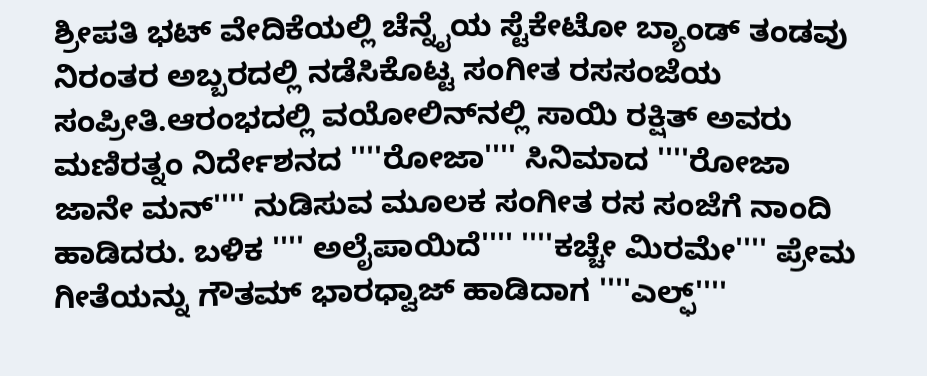ಶ್ರೀಪತಿ ಭಟ್ ವೇದಿಕೆಯಲ್ಲಿ ಚೆನ್ನೈಯ ಸ್ಟೆಕೇಟೋ ಬ್ಯಾಂಡ್ ತಂಡವು ನಿರಂತರ ಅಬ್ಬರದಲ್ಲಿ ನಡೆಸಿಕೊಟ್ಟ ಸಂಗೀತ ರಸಸಂಜೆಯ ಸಂಪ್ರೀತಿ.ಆರಂಭದಲ್ಲಿ ವಯೋಲಿನ್‌ನಲ್ಲಿ ಸಾಯಿ ರಕ್ಷಿತ್ ಅವರು ಮಣಿರತ್ನಂ ನಿರ್ದೇಶನದ ''''ರೋಜಾ'''' ಸಿನಿಮಾದ ''''ರೋಜಾ ಜಾನೇ ಮನ್'''' ನುಡಿಸುವ ಮೂಲಕ ಸಂಗೀತ ರಸ ಸಂಜೆಗೆ ನಾಂದಿ ಹಾಡಿದರು. ಬಳಿಕ '''' ಅಲೈಪಾಯಿದೆ'''' ''''ಕಚ್ಚೇ ಮಿರಮೇ'''' ಪ್ರೇಮ ಗೀತೆಯನ್ನು ಗೌತಮ್ ಭಾರಧ್ವಾಜ್ ಹಾಡಿದಾಗ ''''ಎಲ್ಫ್''''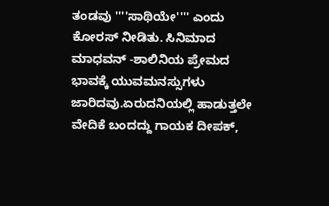ತಂಡವು ''''ಸಾಥಿಯೇ'''' ಎಂದು ಕೋರಸ್ ನೀಡಿತು. ಸಿನಿಮಾದ ಮಾಧವನ್ -ಶಾಲಿನಿಯ ಪ್ರೇಮದ ಭಾವಕ್ಕೆ ಯುವಮನಸ್ಸುಗಳು ಜಾರಿದವು.ಏರುದನಿಯಲ್ಲಿ ಹಾಡುತ್ತಲೇ ವೇದಿಕೆ ಬಂದದ್ದು ಗಾಯಕ ದೀಪಕ್,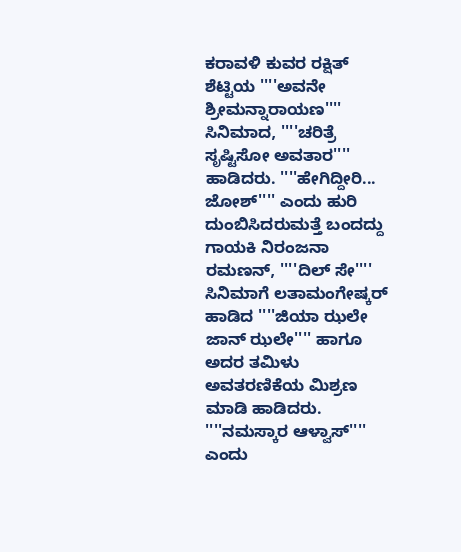ಕರಾವಳಿ ಕುವರ ರಕ್ಷಿತ್ ಶೆಟ್ಟಿಯ ''''ಅವನೇ ಶ್ರೀಮನ್ನಾರಾಯಣ'''' ಸಿನಿಮಾದ, ''''ಚರಿತ್ರೆ ಸೃಷ್ಟಿಸೋ ಅವತಾರ'''' ಹಾಡಿದರು. ''''ಹೇಗಿದ್ದೀರಿ... ಜೋಶ್'''' ಎಂದು ಹುರಿ ದುಂಬಿಸಿದರುಮತ್ತೆ ಬಂದದ್ದು ಗಾಯಕಿ ನಿರಂಜನಾ ರಮಣನ್, ''''ದಿಲ್ ಸೇ'''' ಸಿನಿಮಾಗೆ ಲತಾಮಂಗೇಷ್ಕರ್ ಹಾಡಿದ ''''ಜಿಯಾ ಝಲೇ ಜಾನ್ ಝಲೇ'''' ಹಾಗೂ ಅದರ ತಮಿಳು ಅವತರಣಿಕೆಯ ಮಿಶ್ರಣ ಮಾಡಿ ಹಾಡಿದರು. ''''ನಮಸ್ಕಾರ ಆಳ್ವಾಸ್'''' ಎಂದು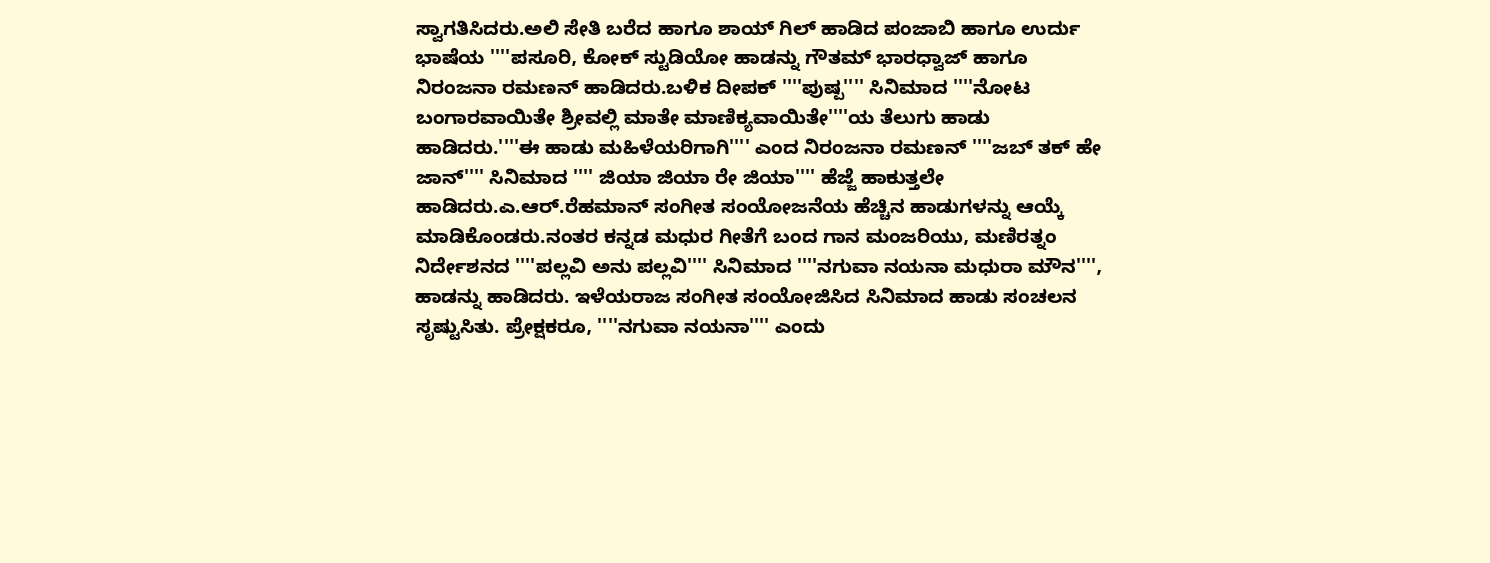ಸ್ವಾಗತಿಸಿದರು.ಅಲಿ ಸೇತಿ ಬರೆದ ಹಾಗೂ ಶಾಯ್ ಗಿಲ್ ಹಾಡಿದ ಪಂಜಾಬಿ ಹಾಗೂ ಉರ್ದು ಭಾಷೆಯ ''''ಪಸೂರಿ, ಕೋಕ್ ಸ್ಟುಡಿಯೋ ಹಾಡನ್ನು ಗೌತಮ್ ಭಾರಧ್ವಾಜ್ ಹಾಗೂ ನಿರಂಜನಾ ರಮಣನ್ ಹಾಡಿದರು.ಬಳಿಕ ದೀಪಕ್ ''''ಪುಷ್ಪ'''' ಸಿನಿಮಾದ ''''ನೋಟ ಬಂಗಾರವಾಯಿತೇ ಶ್ರೀವಲ್ಲಿ ಮಾತೇ ಮಾಣಿಕ್ಯವಾಯಿತೇ''''ಯ ತೆಲುಗು ಹಾಡು ಹಾಡಿದರು.''''ಈ ಹಾಡು ಮಹಿಳೆಯರಿಗಾಗಿ'''' ಎಂದ ನಿರಂಜನಾ ರಮಣನ್ ''''ಜಬ್ ತಕ್ ಹೇ ಜಾನ್'''' ಸಿನಿಮಾದ '''' ಜಿಯಾ ಜಿಯಾ ರೇ ಜಿಯಾ'''' ಹೆಜ್ಜೆ ಹಾಕುತ್ತಲೇ ಹಾಡಿದರು.ಎ.ಆರ್.ರೆಹಮಾನ್ ಸಂಗೀತ ಸಂಯೋಜನೆಯ ಹೆಚ್ಚಿನ ಹಾಡುಗಳನ್ನು ಆಯ್ಕೆ ಮಾಡಿಕೊಂಡರು.ನಂತರ ಕನ್ನಡ ಮಧುರ ಗೀತೆಗೆ ಬಂದ ಗಾನ ಮಂಜರಿಯು, ಮಣಿರತ್ನಂ ನಿರ್ದೇಶನದ ''''ಪಲ್ಲವಿ ಅನು ಪಲ್ಲವಿ'''' ಸಿನಿಮಾದ ''''ನಗುವಾ ನಯನಾ ಮಧುರಾ ಮೌನ'''', ಹಾಡನ್ನು ಹಾಡಿದರು. ಇಳೆಯರಾಜ ಸಂಗೀತ ಸಂಯೋಜಿಸಿದ ಸಿನಿಮಾದ ಹಾಡು ಸಂಚಲನ ಸೃಷ್ಟುಸಿತು. ಪ್ರೇಕ್ಷಕರೂ, ''''ನಗುವಾ ನಯನಾ'''' ಎಂದು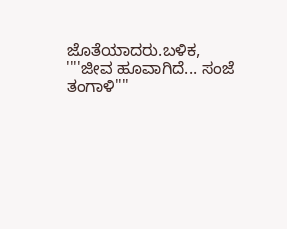ಜೊತೆಯಾದರು.ಬಳಿಕ, ''''ಜೀವ ಹೂವಾಗಿದೆ... ಸಂಜೆ ತಂಗಾಳಿ''''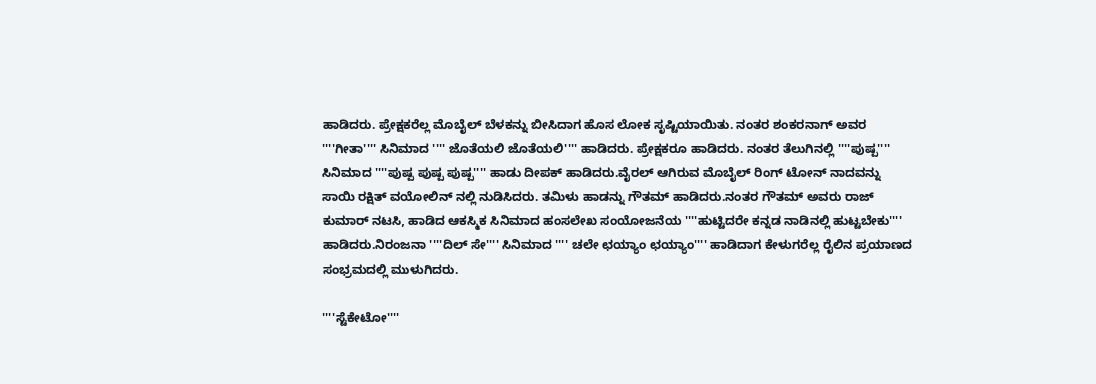ಹಾಡಿದರು. ಪ್ರೇಕ್ಷಕರೆಲ್ಲ ಮೊಬೈಲ್ ಬೆಳಕನ್ನು ಬೀಸಿದಾಗ ಹೊಸ ಲೋಕ ಸೃಷ್ಟಿಯಾಯಿತು. ನಂತರ ಶಂಕರನಾಗ್ ಅವರ ''''ಗೀತಾ'''' ಸಿನಿಮಾದ '''' ಜೊತೆಯಲಿ ಜೊತೆಯಲಿ'''' ಹಾಡಿದರು. ಪ್ರೇಕ್ಷಕರೂ ಹಾಡಿದರು. ನಂತರ ತೆಲುಗಿನಲ್ಲಿ ''''ಪುಷ್ಪ'''' ಸಿನಿಮಾದ ''''ಪುಷ್ಪ ಪುಷ್ಪ ಪುಷ್ಪ'''' ಹಾಡು ದೀಪಕ್ ಹಾಡಿದರು.ವೈರಲ್ ಆಗಿರುವ ಮೊಬೈಲ್ ರಿಂಗ್ ಟೋನ್ ನಾದವನ್ನು ಸಾಯಿ ರಕ್ಷಿತ್ ವಯೋಲಿನ್ ನಲ್ಲಿ ನುಡಿಸಿದರು. ತಮಿಳು ಹಾಡನ್ನು ಗೌತಮ್ ಹಾಡಿದರು.ನಂತರ ಗೌತಮ್ ಅವರು ರಾಜ್ ಕುಮಾರ್ ನಟಸಿ, ಹಾಡಿದ ಆಕಸ್ಮಿಕ ಸಿನಿಮಾದ ಹಂಸಲೇಖ ಸಂಯೋಜನೆಯ ''''ಹುಟ್ಟಿದರೇ ಕನ್ನಡ ನಾಡಿನಲ್ಲಿ ಹುಟ್ಟಬೇಕು'''' ಹಾಡಿದರು.ನಿರಂಜನಾ ''''ದಿಲ್ ಸೇ'''' ಸಿನಿಮಾದ '''' ಚಲೇ ಛಯ್ಯಾಂ ಛಯ್ಯಾಂ'''' ಹಾಡಿದಾಗ ಕೇಳುಗರೆಲ್ಲ ರೈಲಿನ ಪ್ರಯಾಣದ ಸಂಭ್ರಮದಲ್ಲಿ ಮುಳುಗಿದರು.

''''ಸ್ಟೆಕೇಟೋ''''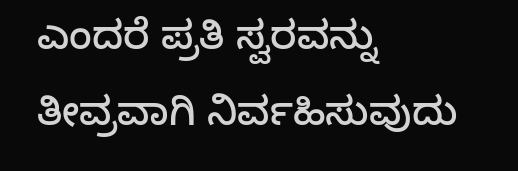ಎಂದರೆ ಪ್ರತಿ ಸ್ವರವನ್ನು ತೀವ್ರವಾಗಿ ನಿರ್ವಹಿಸುವುದು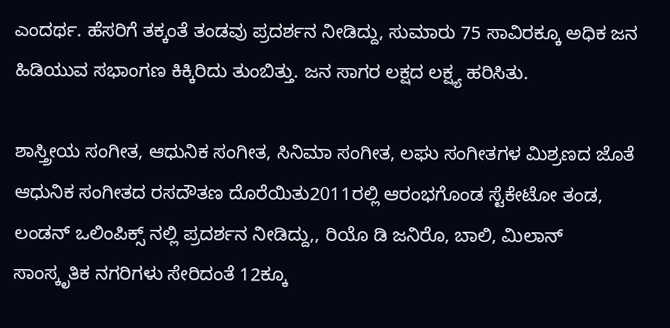ಎಂದರ್ಥ. ಹೆಸರಿಗೆ ತಕ್ಕಂತೆ ತಂಡವು ಪ್ರದರ್ಶನ ನೀಡಿದ್ದು, ಸುಮಾರು 75 ಸಾವಿರಕ್ಕೂ ಅಧಿಕ ಜನ ಹಿಡಿಯುವ ಸಭಾಂಗಣ ಕಿಕ್ಕಿರಿದು ತುಂಬಿತ್ತು. ಜನ ಸಾಗರ ಲಕ್ಷದ ಲಕ್ಷ್ಯ ಹರಿಸಿತು.

ಶಾಸ್ತ್ರೀಯ ಸಂಗೀತ, ಆಧುನಿಕ ಸಂಗೀತ, ಸಿನಿಮಾ ಸಂಗೀತ, ಲಘು ಸಂಗೀತಗಳ ಮಿಶ್ರಣದ ಜೊತೆ ಆಧುನಿಕ ಸಂಗೀತದ ರಸದೌತಣ ದೊರೆಯಿತು2011ರಲ್ಲಿ ಆರಂಭಗೊಂಡ ಸ್ಟೆಕೇಟೋ ತಂಡ, ಲಂಡನ್ ಒಲಿಂಪಿಕ್ಸ್ ನಲ್ಲಿ ಪ್ರದರ್ಶನ ನೀಡಿದ್ದು,, ರಿಯೊ ಡಿ ಜನಿರೊ, ಬಾಲಿ, ಮಿಲಾನ್ ಸಾಂಸ್ಕೃತಿಕ ನಗರಿಗಳು ಸೇರಿದಂತೆ 12ಕ್ಕೂ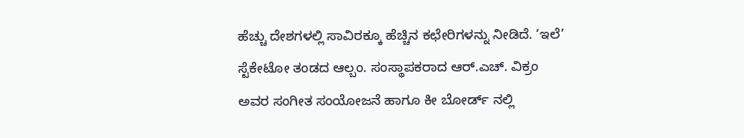ಹೆಚ್ಚು ದೇಶಗಳಲ್ಲಿ ಸಾವಿರಕ್ಕೂ ಹೆಚ್ಚಿನ ಕಛೇರಿಗಳನ್ನು ನೀಡಿದೆ. ‘ಇಲೆ’ ಸ್ಟೆಕೇಟೋ ತಂಡದ ಆಲ್ಬಂ. ಸಂಸ್ಥಾಪಕರಾದ ಆರ್.ಎಚ್. ವಿಕ್ರಂ ಅವರ ಸಂಗೀತ ಸಂಯೋಜನೆ ಹಾಗೂ ಕೀ ಬೋರ್ಡ್ ನಲ್ಲಿ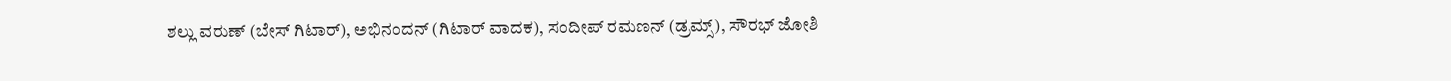ಶಲ್ಲು ವರುಣ್ (ಬೇಸ್ ಗಿಟಾರ್), ಅಭಿನಂದನ್ (ಗಿಟಾರ್ ವಾದಕ), ಸಂದೀಪ್ ರಮಣನ್ (ಡ್ರಮ್ಸ್), ಸೌರಭ್ ಜೋಶಿ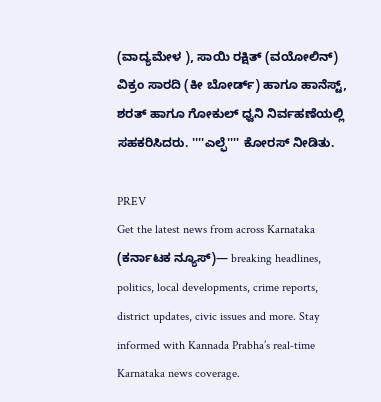(ವಾದ್ಯಮೇಳ ), ಸಾಯಿ ರಕ್ಷಿತ್ (ವಯೋಲಿನ್) ವಿಕ್ರಂ ಸಾರದಿ (ಕೀ ಬೋರ್ಡ್) ಹಾಗೂ ಹಾನೆಸ್ಟ್, ಶರತ್ ಹಾಗೂ ಗೋಕುಲ್ ಧ್ವನಿ ನಿರ್ವಹಣೆಯಲ್ಲಿ ಸಹಕರಿಸಿದರು. ''''ಎಲ್ಫೆ'''' ಕೋರಸ್ ನೀಡಿತು.

PREV
Get the latest news from across Karnataka (ಕರ್ನಾಟಕ ನ್ಯೂಸ್)— breaking headlines, politics, local developments, crime reports, district updates, civic issues and more. Stay informed with Kannada Prabha’s real‑time Karnataka news coverage.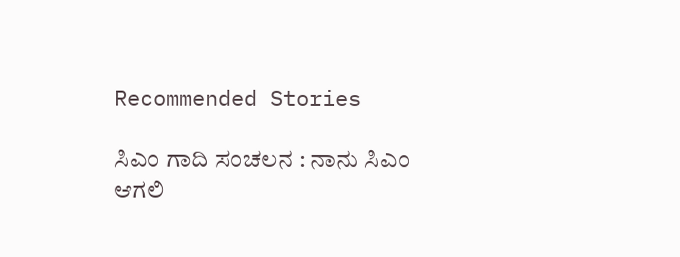Recommended Stories

ಸಿಎಂ ಗಾದಿ ಸಂಚಲನ : ನಾನು ಸಿಎಂ ಆಗಲಿ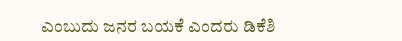ಎಂಬುದು ಜನರ ಬಯಕೆ ಎಂದರು ಡಿಕೆಶಿ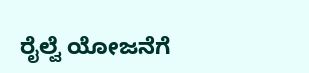ರೈಲ್ವೆ ಯೋಜನೆಗೆ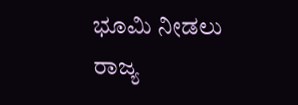ಭೂಮಿ ನೀಡಲು ರಾಜ್ಯ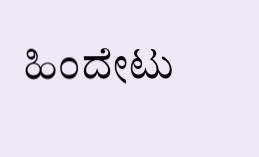ಹಿಂದೇಟು